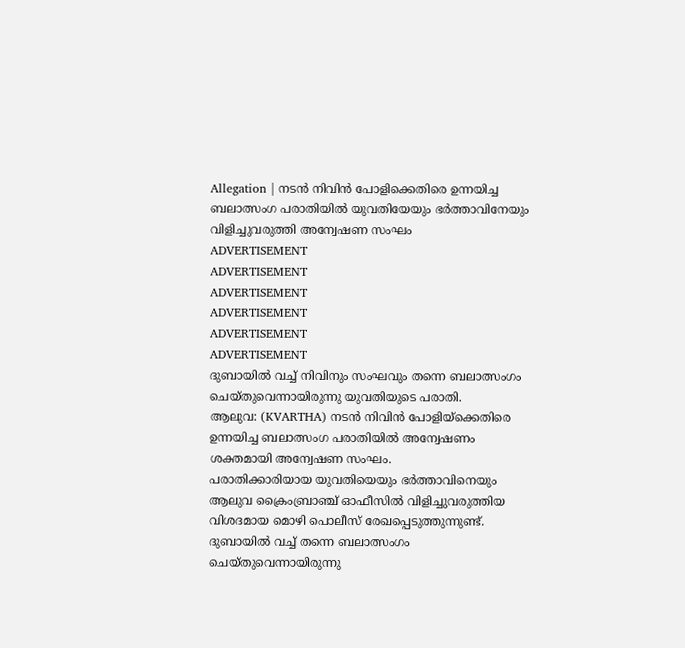Allegation | നടൻ നിവിൻ പോളിക്കെതിരെ ഉന്നയിച്ച ബലാത്സംഗ പരാതിയിൽ യുവതിയേയും ഭർത്താവിനേയും വിളിച്ചുവരുത്തി അന്വേഷണ സംഘം
ADVERTISEMENT
ADVERTISEMENT
ADVERTISEMENT
ADVERTISEMENT
ADVERTISEMENT
ADVERTISEMENT
ദുബായിൽ വച്ച് നിവിനും സംഘവും തന്നെ ബലാത്സംഗം ചെയ്തുവെന്നായിരുന്നു യുവതിയുടെ പരാതി.
ആലുവ: (KVARTHA) നടൻ നിവിൻ പോളിയ്ക്കെതിരെ ഉന്നയിച്ച ബലാത്സംഗ പരാതിയിൽ അന്വേഷണം ശക്തമായി അന്വേഷണ സംഘം.
പരാതിക്കാരിയായ യുവതിയെയും ഭർത്താവിനെയും ആലുവ ക്രൈംബ്രാഞ്ച് ഓഫീസിൽ വിളിച്ചുവരുത്തിയ വിശദമായ മൊഴി പൊലീസ് രേഖപ്പെടുത്തുന്നുണ്ട്. ദുബായിൽ വച്ച് തന്നെ ബലാത്സംഗം ചെയ്തുവെന്നായിരുന്നു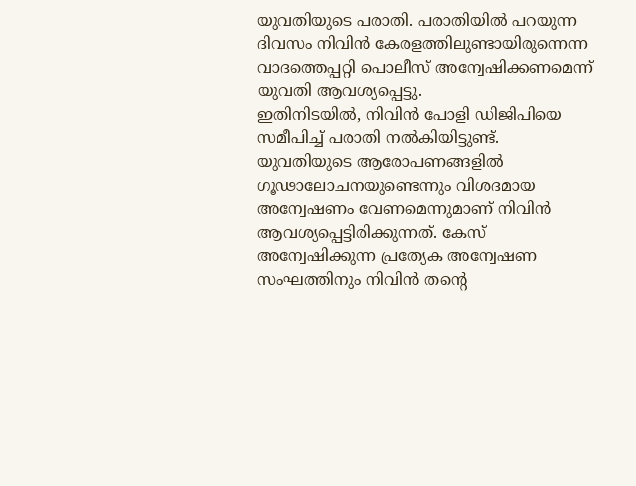യുവതിയുടെ പരാതി. പരാതിയിൽ പറയുന്ന ദിവസം നിവിൻ കേരളത്തിലുണ്ടായിരുന്നെന്ന വാദത്തെപ്പറ്റി പൊലീസ് അന്വേഷിക്കണമെന്ന് യുവതി ആവശ്യപ്പെട്ടു.
ഇതിനിടയിൽ, നിവിൻ പോളി ഡിജിപിയെ സമീപിച്ച് പരാതി നൽകിയിട്ടുണ്ട്. യുവതിയുടെ ആരോപണങ്ങളിൽ ഗൂഢാലോചനയുണ്ടെന്നും വിശദമായ അന്വേഷണം വേണമെന്നുമാണ് നിവിൻ ആവശ്യപ്പെട്ടിരിക്കുന്നത്. കേസ് അന്വേഷിക്കുന്ന പ്രത്യേക അന്വേഷണ സംഘത്തിനും നിവിൻ തന്റെ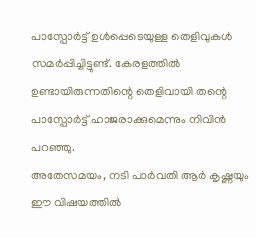പാസ്പോർട്ട് ഉൾപ്പെടെയുള്ള തെളിവുകൾ സമർപ്പിച്ചിട്ടുണ്ട്. കേരളത്തിൽ ഉണ്ടായിരുന്നതിന്റെ തെളിവായി തന്റെ പാസ്പോർട്ട് ഹാജരാക്കുമെന്നും നിവിൻ പറഞ്ഞു.
അതേസമയം, നടി പാർവതി ആർ കൃഷ്ണയും ഈ വിഷയത്തിൽ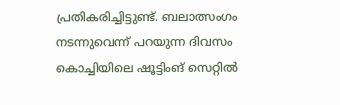പ്രതികരിച്ചിട്ടുണ്ട്. ബലാത്സംഗം നടന്നുവെന്ന് പറയുന്ന ദിവസം കൊച്ചിയിലെ ഷൂട്ടിംങ് സെറ്റിൽ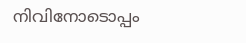നിവിനോടൊപ്പം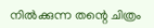നിൽക്കുന്ന തന്റെ ചിത്രം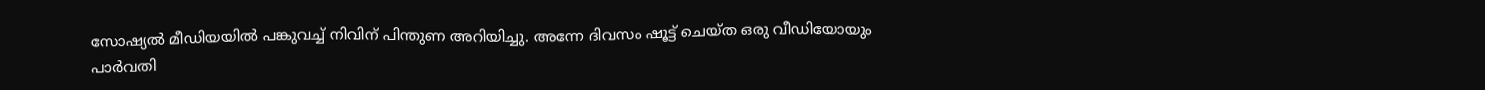സോഷ്യൽ മീഡിയയിൽ പങ്കുവച്ച് നിവിന് പിന്തുണ അറിയിച്ചു. അന്നേ ദിവസം ഷൂട്ട് ചെയ്ത ഒരു വീഡിയോയും പാർവതി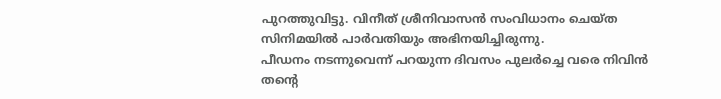പുറത്തുവിട്ടു. വിനീത് ശ്രീനിവാസൻ സംവിധാനം ചെയ്ത സിനിമയിൽ പാർവതിയും അഭിനയിച്ചിരുന്നു.
പീഡനം നടന്നുവെന്ന് പറയുന്ന ദിവസം പുലർച്ചെ വരെ നിവിൻ തന്റെ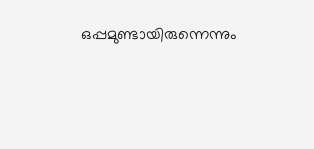ഒപ്പമുണ്ടായിരുന്നെന്നും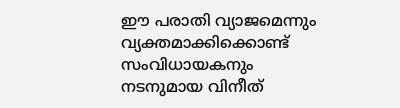ഈ പരാതി വ്യാജമെന്നും വ്യക്തമാക്കിക്കൊണ്ട് സംവിധായകനും നടനുമായ വിനീത്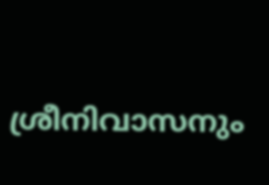ശ്രീനിവാസനും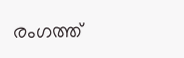രംഗത്ത്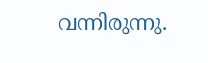വന്നിരുന്നു.